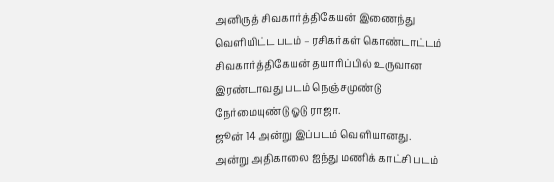அனிருத் சிவகார்த்திகேயன் இணைந்து வெளியிட்ட படம் – ரசிகர்கள் கொண்டாட்டம்
சிவகார்த்திகேயன் தயாரிப்பில் உருவான இரண்டாவது படம் நெஞ்சமுண்டு நேர்மையுண்டு ஓடு ராஜா.
ஜூன் 14 அன்று இப்படம் வெளியானது. அன்று அதிகாலை ஐந்து மணிக் காட்சி படம்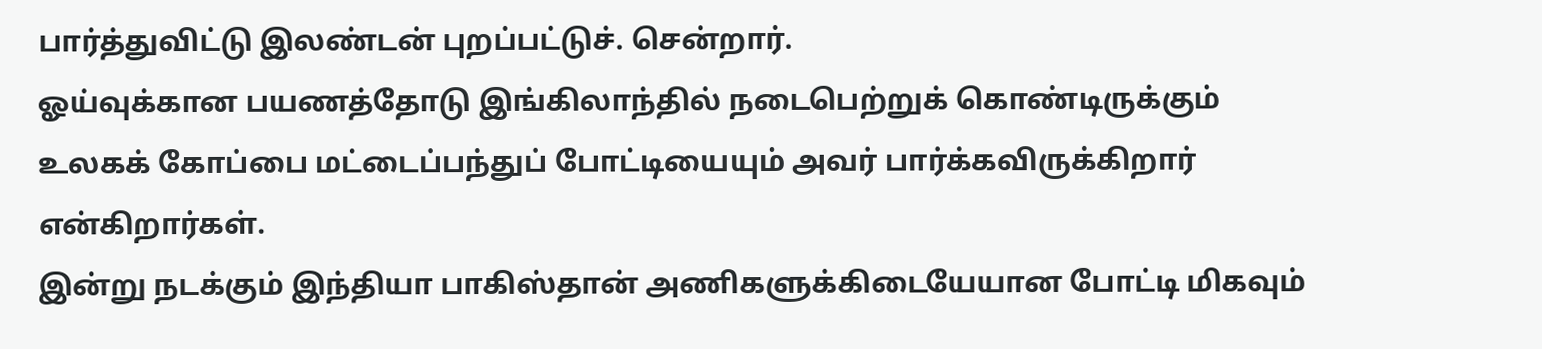பார்த்துவிட்டு இலண்டன் புறப்பட்டுச். சென்றார்.
ஓய்வுக்கான பயணத்தோடு இங்கிலாந்தில் நடைபெற்றுக் கொண்டிருக்கும் உலகக் கோப்பை மட்டைப்பந்துப் போட்டியையும் அவர் பார்க்கவிருக்கிறார் என்கிறார்கள்.
இன்று நடக்கும் இந்தியா பாகிஸ்தான் அணிகளுக்கிடையேயான போட்டி மிகவும்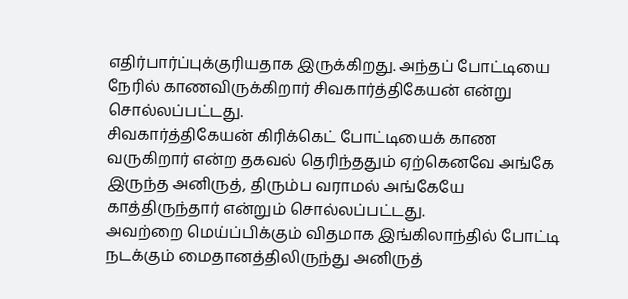எதிர்பார்ப்புக்குரியதாக இருக்கிறது. அந்தப் போட்டியை நேரில் காணவிருக்கிறார் சிவகார்த்திகேயன் என்று சொல்லப்பட்டது.
சிவகார்த்திகேயன் கிரிக்கெட் போட்டியைக் காண வருகிறார் என்ற தகவல் தெரிந்ததும் ஏற்கெனவே அங்கே இருந்த அனிருத், திரும்ப வராமல் அங்கேயே காத்திருந்தார் என்றும் சொல்லப்பட்டது.
அவற்றை மெய்ப்பிக்கும் விதமாக இங்கிலாந்தில் போட்டி நடக்கும் மைதானத்திலிருந்து அனிருத்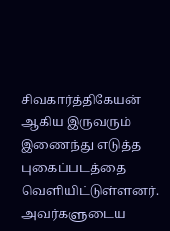சிவகார்த்திகேயன் ஆகிய இருவரும் இணைந்து எடுத்த புகைப்படத்தை வெளியிட்டுள்ளனர்.
அவர்களுடைய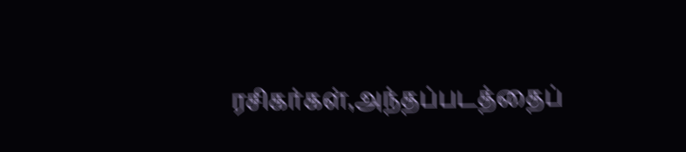ரசிகர்கள்,அந்தப்படத்தைப்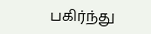பகிர்ந்து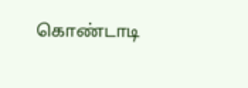கொண்டாடி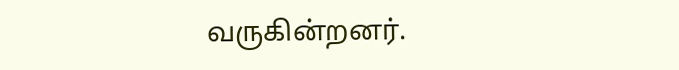வருகின்றனர்.